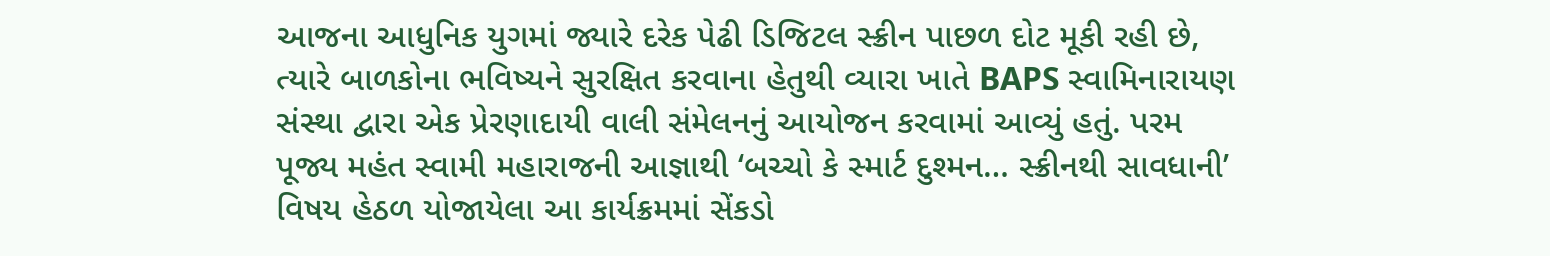આજના આધુનિક યુગમાં જ્યારે દરેક પેઢી ડિજિટલ સ્ક્રીન પાછળ દોટ મૂકી રહી છે, ત્યારે બાળકોના ભવિષ્યને સુરક્ષિત કરવાના હેતુથી વ્યારા ખાતે BAPS સ્વામિનારાયણ સંસ્થા દ્વારા એક પ્રેરણાદાયી વાલી સંમેલનનું આયોજન કરવામાં આવ્યું હતું. પરમ પૂજ્ય મહંત સ્વામી મહારાજની આજ્ઞાથી ‘બચ્ચો કે સ્માર્ટ દુશ્મન… સ્ક્રીનથી સાવધાની’ વિષય હેઠળ યોજાયેલા આ કાર્યક્રમમાં સેંકડો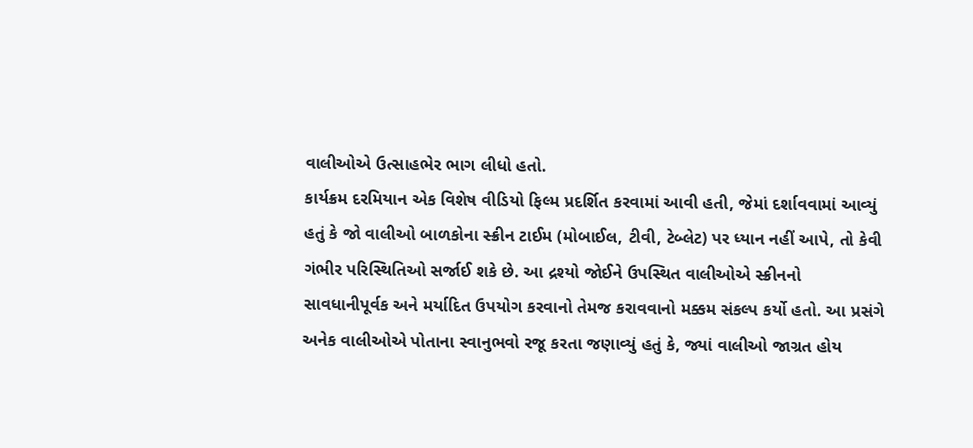વાલીઓએ ઉત્સાહભેર ભાગ લીધો હતો.
કાર્યક્રમ દરમિયાન એક વિશેષ વીડિયો ફિલ્મ પ્રદર્શિત કરવામાં આવી હતી, જેમાં દર્શાવવામાં આવ્યું હતું કે જો વાલીઓ બાળકોના સ્ક્રીન ટાઈમ (મોબાઈલ, ટીવી, ટેબ્લેટ) પર ધ્યાન નહીં આપે, તો કેવી ગંભીર પરિસ્થિતિઓ સર્જાઈ શકે છે. આ દ્રશ્યો જોઈને ઉપસ્થિત વાલીઓએ સ્ક્રીનનો સાવધાનીપૂર્વક અને મર્યાદિત ઉપયોગ કરવાનો તેમજ કરાવવાનો મક્કમ સંકલ્પ કર્યો હતો. આ પ્રસંગે અનેક વાલીઓએ પોતાના સ્વાનુભવો રજૂ કરતા જણાવ્યું હતું કે, જ્યાં વાલીઓ જાગ્રત હોય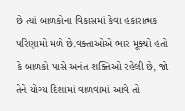છે ત્યાં બાળકોના વિકાસમાં કેવા હકારાત્મક પરિણામો મળે છે.વક્તાઓએ ભાર મૂક્યો હતો કે બાળકો પાસે અનંત શક્તિઓ રહેલી છે, જો તેને યોગ્ય દિશામાં વાળવામાં આવે તો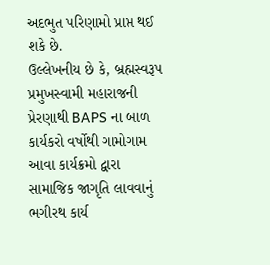અદભુત પરિણામો પ્રાપ્ત થઈ શકે છે.
ઉલ્લેખનીય છે કે, બ્રહ્મસ્વરૂપ પ્રમુખસ્વામી મહારાજની પ્રેરણાથી BAPS ના બાળ કાર્યકરો વર્ષોથી ગામોગામ આવા કાર્યક્રમો દ્વારા સામાજિક જાગૃતિ લાવવાનું ભગીરથ કાર્ય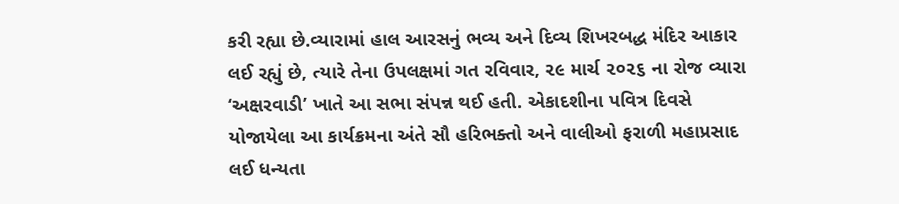કરી રહ્યા છે.વ્યારામાં હાલ આરસનું ભવ્ય અને દિવ્ય શિખરબદ્ધ મંદિર આકાર લઈ રહ્યું છે, ત્યારે તેના ઉપલક્ષમાં ગત રવિવાર, ૨૯ માર્ચ ૨૦૨૬ ના રોજ વ્યારા ‘અક્ષરવાડી’ ખાતે આ સભા સંપન્ન થઈ હતી. એકાદશીના પવિત્ર દિવસે યોજાયેલા આ કાર્યક્રમના અંતે સૌ હરિભક્તો અને વાલીઓ ફરાળી મહાપ્રસાદ લઈ ધન્યતા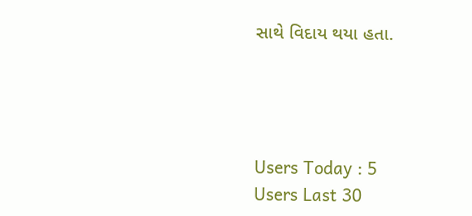સાથે વિદાય થયા હતા.




Users Today : 5
Users Last 30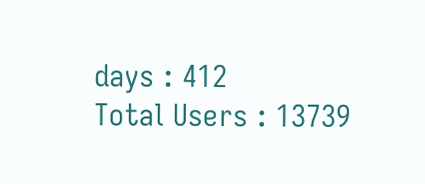days : 412
Total Users : 13739